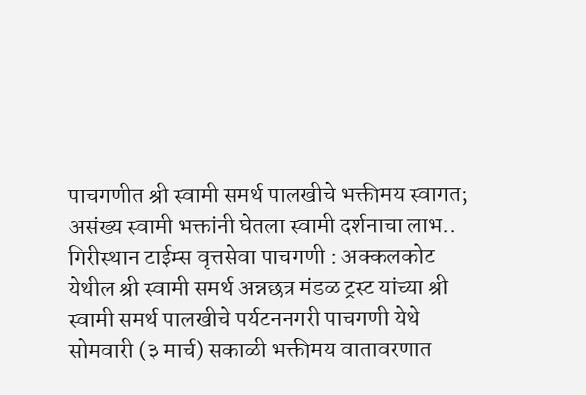पाचगणीत श्री स्वामी समर्थ पालखीचे भक्तीमय स्वागत; असंख्य स्वामी भक्तांनी घेतला स्वामी दर्शनाचा लाभ..
गिरीस्थान टाईम्स वृत्तसेवा पाचगणी : अक्कलकोट येथील श्री स्वामी समर्थ अन्नछत्र मंडळ ट्रस्ट यांच्या श्री स्वामी समर्थ पालखीचे पर्यटननगरी पाचगणी येथे सोमवारी (३ मार्च) सकाळी भक्तीमय वातावरणात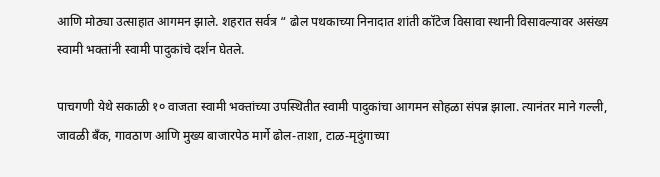आणि मोठ्या उत्साहात आगमन झाले. शहरात सर्वत्र “ ढोल पथकाच्या निनादात शांती कॉटेज विसावा स्थानी विसावल्यावर असंख्य स्वामी भक्तांनी स्वामी पादुकांचे दर्शन घेतले.

पाचगणी येथे सकाळी १० वाजता स्वामी भक्तांच्या उपस्थितीत स्वामी पादुकांचा आगमन सोहळा संपन्न झाला. त्यानंतर माने गल्ली, जावळी बँक, गावठाण आणि मुख्य बाजारपेठ मार्गे ढोल-ताशा, टाळ-मृदुंगाच्या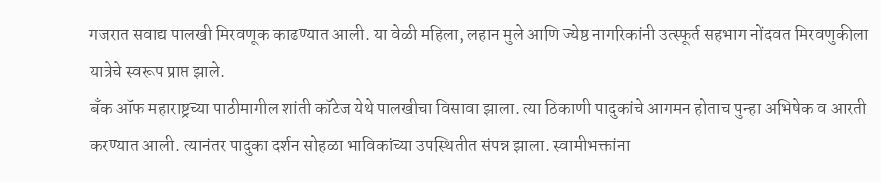गजरात सवाद्य पालखी मिरवणूक काढण्यात आली. या वेळी महिला, लहान मुले आणि ज्येष्ठ नागरिकांनी उत्स्फूर्त सहभाग नोंदवत मिरवणुकीला यात्रेचे स्वरूप प्राप्त झाले.
बँक ऑफ महाराष्ट्रच्या पाठीमागील शांती कॉटेज येथे पालखीचा विसावा झाला. त्या ठिकाणी पादुकांचे आगमन होताच पुन्हा अभिषेक व आरती करण्यात आली. त्यानंतर पादुका दर्शन सोहळा भाविकांच्या उपस्थितीत संपन्न झाला. स्वामीभक्तांना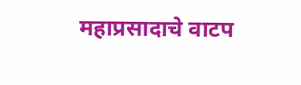महाप्रसादाचे वाटप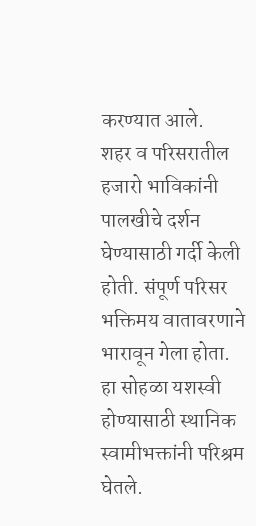करण्यात आले.
शहर व परिसरातील हजारो भाविकांनी पालखीचे दर्शन घेण्यासाठी गर्दी केली होती. संपूर्ण परिसर भक्तिमय वातावरणाने भारावून गेला होता. हा सोहळा यशस्वी होण्यासाठी स्थानिक स्वामीभक्तांनी परिश्रम घेतले.